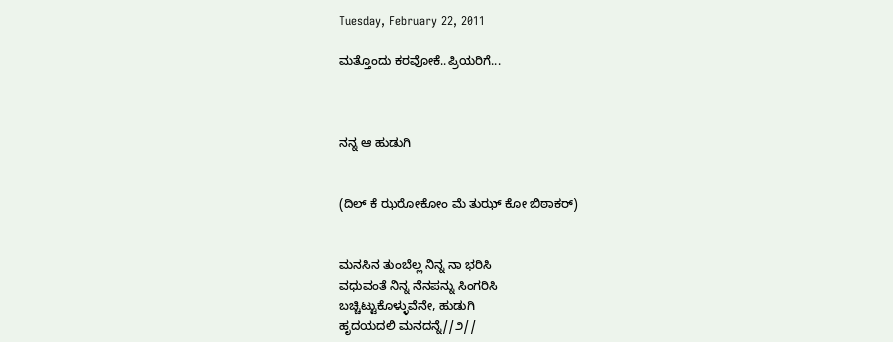Tuesday, February 22, 2011

ಮತ್ತೊಂದು ಕರವೋಕೆ..ಪ್ರಿಯರಿಗೆ...



ನನ್ನ ಆ ಹುಡುಗಿ


(ದಿಲ್ ಕೆ ಝರೋಕೋಂ ಮೆ ತುಝ್ ಕೋ ಬಿಠಾಕರ್)


ಮನಸಿನ ತುಂಬೆಲ್ಲ ನಿನ್ನ ನಾ ಭರಿಸಿ
ವಧುವಂತೆ ನಿನ್ನ ನೆನಪನ್ನು ಸಿಂಗರಿಸಿ
ಬಚ್ಚಿಟ್ಟುಕೊಳ್ಳುವೆನೇ, ಹುಡುಗಿ
ಹೃದಯದಲಿ ಮನದನ್ನೆ//೨//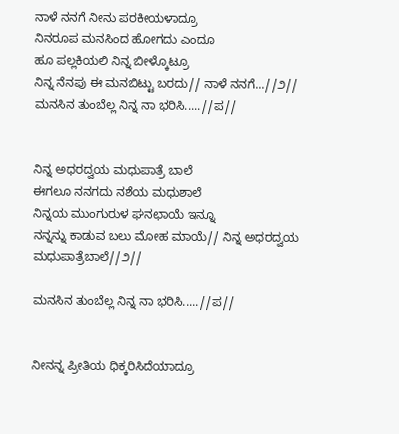ನಾಳೆ ನನಗೆ ನೀನು ಪರಕೀಯಳಾದ್ರೂ
ನಿನರೂಪ ಮನಸಿಂದ ಹೋಗದು ಎಂದೂ
ಹೂ ಪಲ್ಲಕಿಯಲಿ ನಿನ್ನ ಬೀಳ್ಕೊಟ್ರೂ
ನಿನ್ನ ನೆನಪು ಈ ಮನಬಿಟ್ಟು ಬರದು// ನಾಳೆ ನನಗೆ...//೨//
ಮನಸಿನ ತುಂಬೆಲ್ಲ ನಿನ್ನ ನಾ ಭರಿಸಿ.....//ಪ//


ನಿನ್ನ ಅಧರದ್ವಯ ಮಧುಪಾತ್ರೆ ಬಾಲೆ
ಈಗಲೂ ನನಗದು ನಶೆಯ ಮಧುಶಾಲೆ
ನಿನ್ನಯ ಮುಂಗುರುಳ ಘನಛಾಯೆ ಇನ್ನೂ
ನನ್ನನ್ನು ಕಾಡುವ ಬಲು ಮೋಹ ಮಾಯೆ// ನಿನ್ನ ಅಧರದ್ವಯ ಮಧುಪಾತ್ರೆಬಾಲೆ//೨//

ಮನಸಿನ ತುಂಬೆಲ್ಲ ನಿನ್ನ ನಾ ಭರಿಸಿ.....//ಪ//


ನೀನನ್ನ ಪ್ರೀತಿಯ ಧಿಕ್ಕರಿಸಿದೆಯಾದ್ರೂ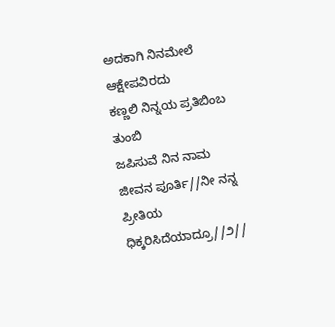ಅದಕಾಗಿ ನಿನಮೇಲೆ ಆಕ್ಷೇಪವಿರದು
ಕಣ್ಣಲಿ ನಿನ್ನಯ ಪ್ರತಿಬಿಂಬ ತುಂಬಿ
ಜಪಿಸುವೆ ನಿನ ನಾಮ ಜೀವನ ಪೂರ್ತಿ//ನೀ ನನ್ನ ಪ್ರೀತಿಯ ಧಿಕ್ಕರಿಸಿದೆಯಾದ್ರೂ//೨//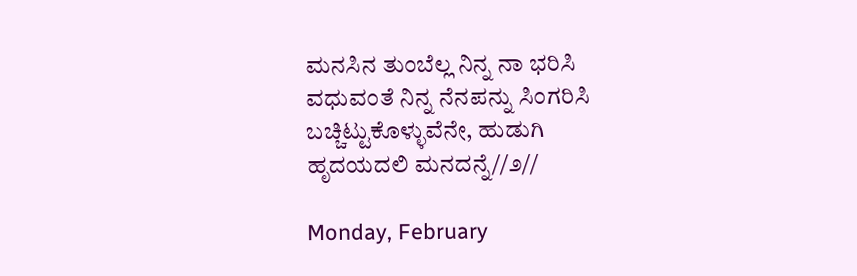ಮನಸಿನ ತುಂಬೆಲ್ಲ ನಿನ್ನ ನಾ ಭರಿಸಿ
ವಧುವಂತೆ ನಿನ್ನ ನೆನಪನ್ನು ಸಿಂಗರಿಸಿ
ಬಚ್ಚಿಟ್ಟುಕೊಳ್ಳುವೆನೇ, ಹುಡುಗಿ
ಹೃದಯದಲಿ ಮನದನ್ನೆ//೨//

Monday, February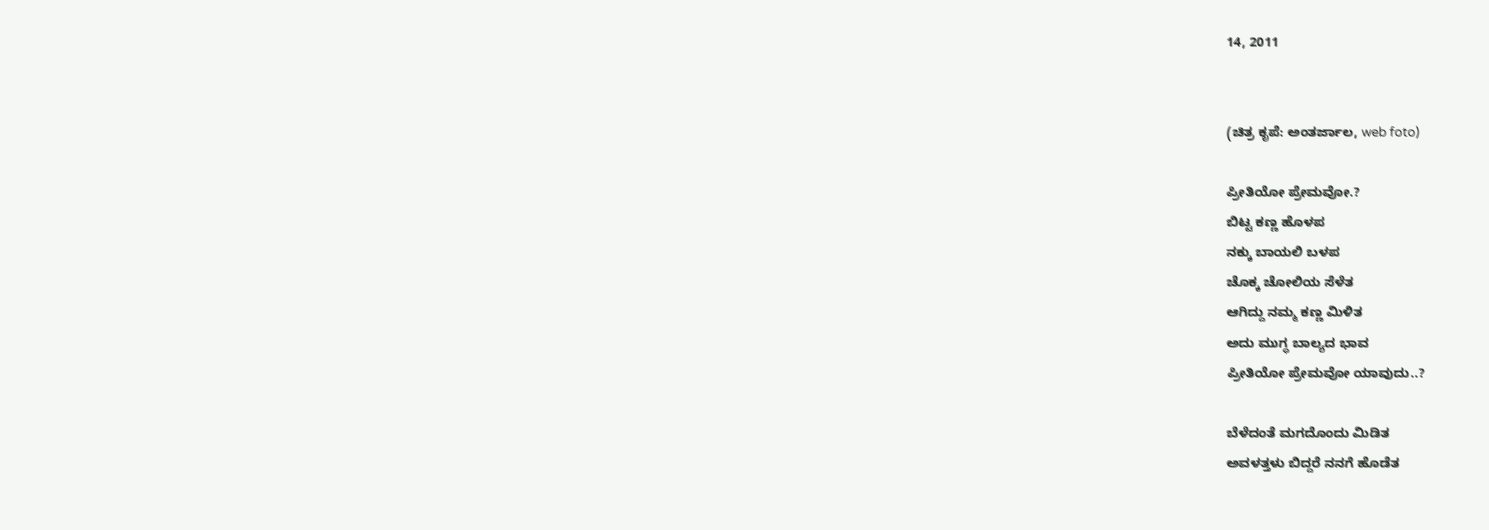14, 2011


(ಚಿತ್ರ ಕೃಪೆ: ಅಂತರ್ಜಾಲ, web foto)

ಪ್ರೀತಿಯೋ ಪ್ರೇಮವೋ.?
ಬಿಟ್ಟ ಕಣ್ಣ ಹೊಳಪ
ನಕ್ಕು ಬಾಯಲಿ ಬಳಪ
ಚೊಕ್ಕ ಚೋಲಿಯ ಸೆಳೆತ
ಆಗಿದ್ದು ನಮ್ಮ ಕಣ್ಣ ಮಿಳಿತ
ಅದು ಮುಗ್ಧ ಬಾಲ್ಯದ ಭಾವ
ಪ್ರೀತಿಯೋ ಪ್ರೇಮವೋ ಯಾವುದು..?

ಬೆಳೆದಂತೆ ಮಗದೊಂದು ಮಿಡಿತ
ಅವಳತ್ತಳು ಬಿದ್ದರೆ ನನಗೆ ಹೊಡೆತ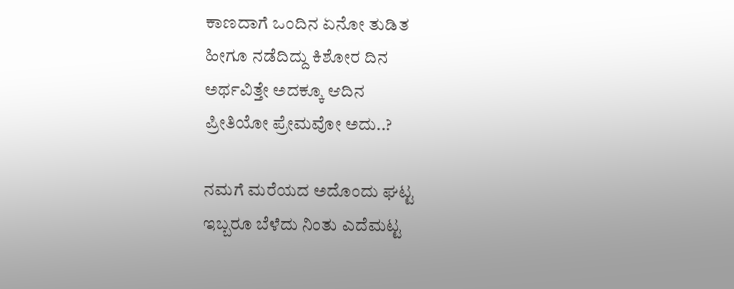ಕಾಣದಾಗೆ ಒಂದಿನ ಏನೋ ತುಡಿತ
ಹೀಗೂ ನಡೆದಿದ್ದು ಕಿಶೋರ ದಿನ
ಅರ್ಥವಿತ್ತೇ ಅದಕ್ಕೂ ಆದಿನ
ಪ್ರೀತಿಯೋ ಪ್ರೇಮವೋ ಅದು..?

ನಮಗೆ ಮರೆಯದ ಅದೊಂದು ಘಟ್ಟ
ಇಬ್ಬರೂ ಬೆಳೆದು ನಿಂತು ಎದೆಮಟ್ಟ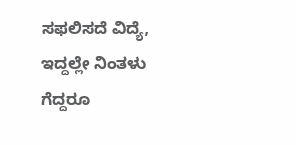ಸಫಲಿಸದೆ ವಿದ್ಯೆ, ಇದ್ದಲ್ಲೇ ನಿಂತಳು
ಗೆದ್ದರೂ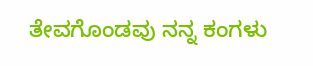ತೇವಗೊಂಡವು ನನ್ನ ಕಂಗಳು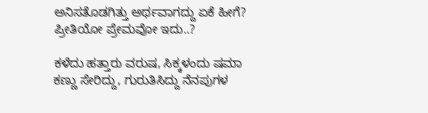ಅನಿಸತೊಡಗಿತ್ತು ಅರ್ಥವಾಗದ್ದು ಏಕೆ ಹೀಗೆ?
ಪ್ರೀತಿಯೋ ಪ್ರೇಮವೋ ಇದು..?

ಕಳೆದು ಹತ್ತಾರು ವರುಷ, ಸಿಕ್ಕಳಂದು ಷಮಾ
ಕಣ್ಣು ಸೇರಿದ್ದು, ಗುರುತಿಸಿದ್ದು ನೆನಪುಗಳ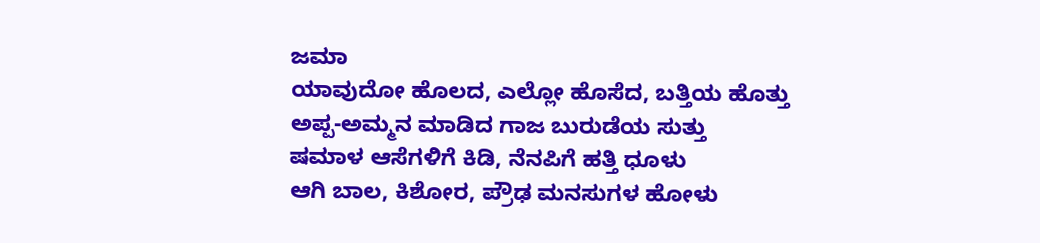ಜಮಾ
ಯಾವುದೋ ಹೊಲದ, ಎಲ್ಲೋ ಹೊಸೆದ, ಬತ್ತಿಯ ಹೊತ್ತು
ಅಪ್ಪ-ಅಮ್ಮನ ಮಾಡಿದ ಗಾಜ ಬುರುಡೆಯ ಸುತ್ತು
ಷಮಾಳ ಆಸೆಗಳಿಗೆ ಕಿಡಿ, ನೆನಪಿಗೆ ಹತ್ತಿ ಧೂಳು
ಆಗಿ ಬಾಲ, ಕಿಶೋರ, ಪ್ರೌಢ ಮನಸುಗಳ ಹೋಳು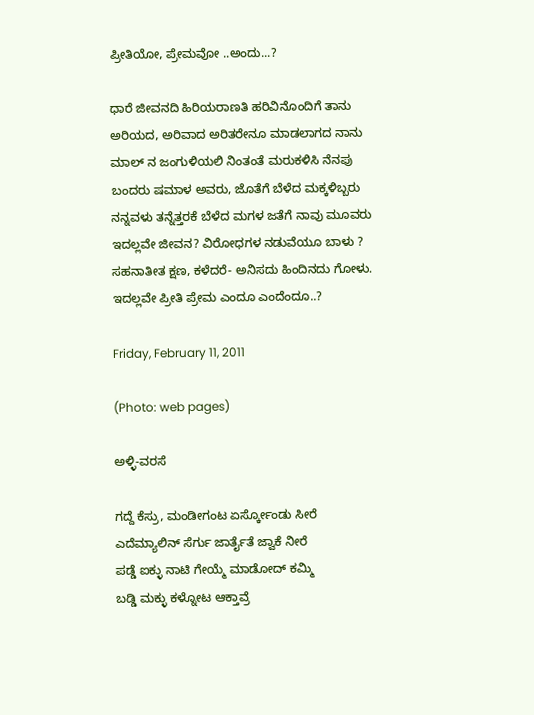ಪ್ರೀತಿಯೋ, ಪ್ರೇಮವೋ ..ಅಂದು...?

ಧಾರೆ ಜೀವನದಿ ಹಿರಿಯರಾಣತಿ ಹರಿವಿನೊಂದಿಗೆ ತಾನು
ಅರಿಯದ, ಅರಿವಾದ ಅರಿತರೇನೂ ಮಾಡಲಾಗದ ನಾನು
ಮಾಲ್ ನ ಜಂಗುಳಿಯಲಿ ನಿಂತಂತೆ ಮರುಕಳಿಸಿ ನೆನಪು
ಬಂದರು ಷಮಾಳ ಅವರು, ಜೊತೆಗೆ ಬೆಳೆದ ಮಕ್ಕಳಿಬ್ಬರು
ನನ್ನವಳು ತನ್ನೆತ್ತರಕೆ ಬೆಳೆದ ಮಗಳ ಜತೆಗೆ ನಾವು ಮೂವರು
ಇದಲ್ಲವೇ ಜೀವನ? ವಿರೋಧಗಳ ನಡುವೆಯೂ ಬಾಳು ?
ಸಹನಾತೀತ ಕ್ಷಣ, ಕಳೆದರೆ- ಅನಿಸದು ಹಿಂದಿನದು ಗೋಳು.
ಇದಲ್ಲವೇ ಪ್ರೀತಿ ಪ್ರೇಮ ಎಂದೂ ಎಂದೆಂದೂ..?

Friday, February 11, 2011

(Photo: web pages)

ಅಳ್ಳಿ-ವರಸೆ

ಗದ್ದೆ ಕೆಸ್ರು, ಮಂಡೀಗಂಟ ಏರ್ಸ್ಕೋಂಡು ಸೀರೆ
ಎದೆಮ್ಯಾಲಿನ್ ಸೆರ್ಗು ಜಾರ್ತೈತೆ ಜ್ವಾಕೆ ನೀರೆ
ಪಡ್ಡೆ ಐಕ್ಳು ನಾಟಿ ಗೇಯ್ಮೆ ಮಾಡೋದ್ ಕಮ್ಮಿ
ಬಡ್ಡಿ ಮಕ್ಳು ಕಳ್ನೋಟ ಆಕ್ತಾವ್ರೆ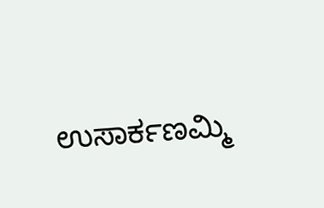ಉಸಾರ್ಕಣಮ್ಮಿ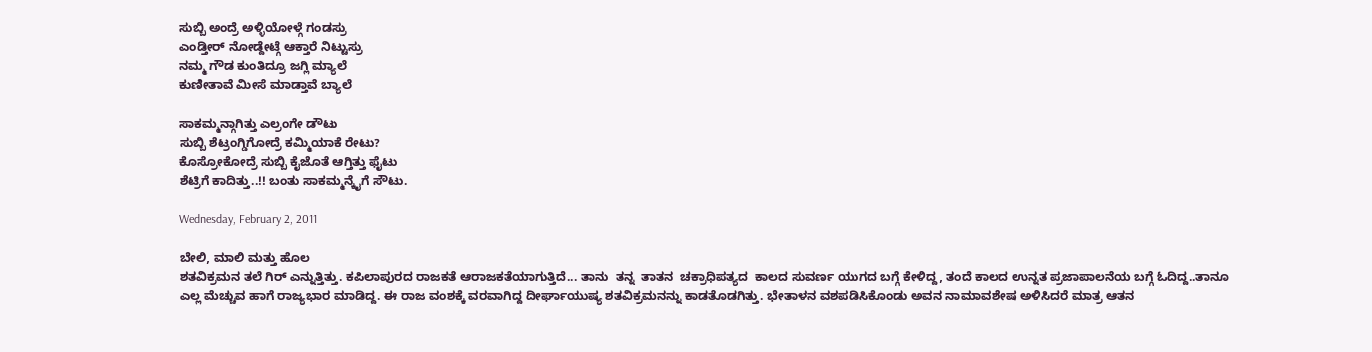ಸುಬ್ಬಿ ಅಂದ್ರೆ ಅಳ್ಳಿಯೋಳ್ಗೆ ಗಂಡಸ್ರು
ಎಂಡ್ತೀರ್ ನೋಡ್ದೇಟ್ಗೆ ಆಕ್ತಾರೆ ನಿಟ್ಟುಸ್ರು
ನಮ್ಮ ಗೌಡ ಕುಂತಿದ್ರೂ ಜಗ್ಲಿ ಮ್ಯಾಲೆ
ಕುಣೀತಾವೆ ಮೀಸೆ ಮಾಡ್ತಾವೆ ಬ್ಯಾಲೆ

ಸಾಕಮ್ಮನ್ಗಾಗಿತ್ತು ಎಲ್ರಂಗೇ ಡೌಟು
ಸುಬ್ಬಿ ಶೆಟ್ರಂಗ್ಡಿಗೋದ್ರೆ ಕಮ್ಮಿಯಾಕೆ ರೇಟು?
ಕೊಸ್ರೋಕೋದ್ರೆ ಸುಬ್ಬಿ ಕೈಜೊತೆ ಆಗ್ತಿತ್ತು ಫೈಟು
ಶೆಟ್ರಿಗೆ ಕಾದಿತ್ತು..!! ಬಂತು ಸಾಕಮ್ಮನ್ಕೈಗೆ ಸೌಟು.

Wednesday, February 2, 2011

ಬೇಲಿ, ಮಾಲಿ ಮತ್ತು ಹೊಲ
ಶತವಿಕ್ರಮನ ತಲೆ ಗಿರ್ ಎನ್ನುತ್ತಿತ್ತು. ಕಪಿಲಾಪುರದ ರಾಜಕತೆ ಆರಾಜಕತೆಯಾಗುತ್ತಿದೆ... ತಾನು  ತನ್ನ  ತಾತನ  ಚಕ್ರಾಧಿಪತ್ಯದ  ಕಾಲದ ಸುವರ್ಣ ಯುಗದ ಬಗ್ಗೆ ಕೇಳಿದ್ದ, ತಂದೆ ಕಾಲದ ಉನ್ನತ ಪ್ರಜಾಪಾಲನೆಯ ಬಗ್ಗೆ ಓದಿದ್ದ..ತಾನೂ ಎಲ್ಲ ಮೆಚ್ಚುವ ಹಾಗೆ ರಾಜ್ಯಭಾರ ಮಾಡಿದ್ದ. ಈ ರಾಜ ವಂಶಕ್ಕೆ ವರವಾಗಿದ್ದ ದೀರ್ಘಾಯುಷ್ಯ ಶತವಿಕ್ರಮನನ್ನು ಕಾಡತೊಡಗಿತ್ತು. ಭೇತಾಳನ ವಶಪಡಿಸಿಕೊಂಡು ಅವನ ನಾಮಾವಶೇಷ ಅಳಿಸಿದರೆ ಮಾತ್ರ ಆತನ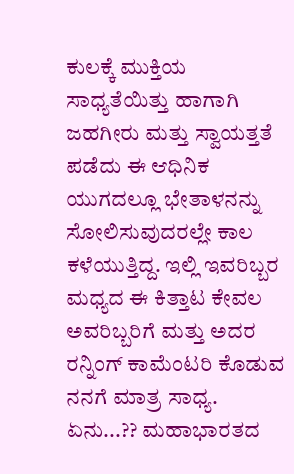ಕುಲಕ್ಕೆ ಮುಕ್ತಿಯ ಸಾಧ್ಯತೆಯಿತ್ತು ಹಾಗಾಗಿ ಜಹಗೀರು ಮತ್ತು ಸ್ವಾಯತ್ತತೆ ಪಡೆದು ಈ ಆಧಿನಿಕ ಯುಗದಲ್ಲೂ ಭೇತಾಳನನ್ನು ಸೋಲಿಸುವುದರಲ್ಲೇ ಕಾಲ ಕಳೆಯುತ್ತಿದ್ದ. ಇಲ್ಲಿ ಇವರಿಬ್ಬರ ಮಧ್ಯದ ಈ ಕಿತ್ತಾಟ ಕೇವಲ ಅವರಿಬ್ಬರಿಗೆ ಮತ್ತು ಅದರ ರನ್ನಿಂಗ್ ಕಾಮೆಂಟರಿ ಕೊಡುವ ನನಗೆ ಮಾತ್ರ ಸಾಧ್ಯ.
ಏನು...?? ಮಹಾಭಾರತದ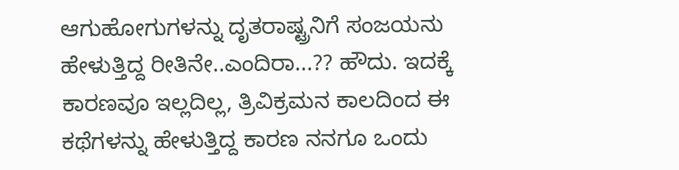ಆಗುಹೋಗುಗಳನ್ನು ದೃತರಾಷ್ಟ್ರನಿಗೆ ಸಂಜಯನು ಹೇಳುತ್ತಿದ್ದ ರೀತಿನೇ..ಎಂದಿರಾ...?? ಹೌದು. ಇದಕ್ಕೆ ಕಾರಣವೂ ಇಲ್ಲದಿಲ್ಲ, ತ್ರಿವಿಕ್ರಮನ ಕಾಲದಿಂದ ಈ ಕಥೆಗಳನ್ನು ಹೇಳುತ್ತಿದ್ದ ಕಾರಣ ನನಗೂ ಒಂದು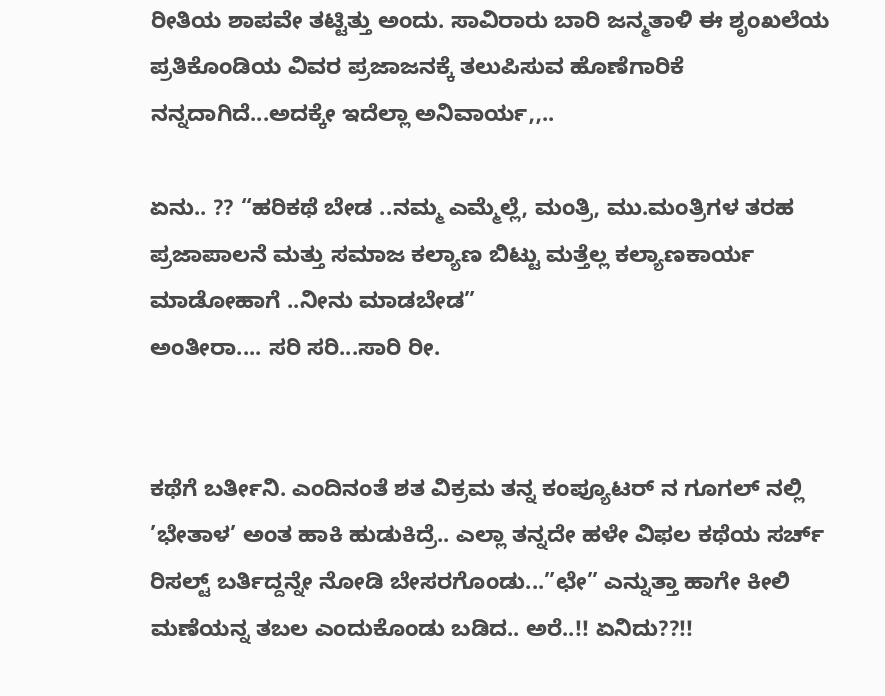ರೀತಿಯ ಶಾಪವೇ ತಟ್ಟಿತ್ತು ಅಂದು. ಸಾವಿರಾರು ಬಾರಿ ಜನ್ಮತಾಳಿ ಈ ಶೃಂಖಲೆಯ ಪ್ರತಿಕೊಂಡಿಯ ವಿವರ ಪ್ರಜಾಜನಕ್ಕೆ ತಲುಪಿಸುವ ಹೊಣೆಗಾರಿಕೆ ನನ್ನದಾಗಿದೆ...ಅದಕ್ಕೇ ಇದೆಲ್ಲಾ ಅನಿವಾರ್ಯ,,..

ಏನು.. ?? “ಹರಿಕಥೆ ಬೇಡ ..ನಮ್ಮ ಎಮ್ಮೆಲ್ಲೆ, ಮಂತ್ರಿ, ಮು.ಮಂತ್ರಿಗಳ ತರಹ ಪ್ರಜಾಪಾಲನೆ ಮತ್ತು ಸಮಾಜ ಕಲ್ಯಾಣ ಬಿಟ್ಟು ಮತ್ತೆಲ್ಲ ಕಲ್ಯಾಣಕಾರ್ಯ ಮಾಡೋಹಾಗೆ ..ನೀನು ಮಾಡಬೇಡ”
ಅಂತೀರಾ.... ಸರಿ ಸರಿ...ಸಾರಿ ರೀ.


ಕಥೆಗೆ ಬರ್ತೀನಿ. ಎಂದಿನಂತೆ ಶತ ವಿಕ್ರಮ ತನ್ನ ಕಂಪ್ಯೂಟರ್ ನ ಗೂಗಲ್ ನಲ್ಲಿ ’ಭೇತಾಳ’ ಅಂತ ಹಾಕಿ ಹುಡುಕಿದ್ರೆ.. ಎಲ್ಲಾ ತನ್ನದೇ ಹಳೇ ವಿಫಲ ಕಥೆಯ ಸರ್ಚ್ ರಿಸಲ್ಟ್ ಬರ್ತಿದ್ದನ್ನೇ ನೋಡಿ ಬೇಸರಗೊಂಡು...”ಛೇ” ಎನ್ನುತ್ತಾ ಹಾಗೇ ಕೀಲಿ ಮಣೆಯನ್ನ ತಬಲ ಎಂದುಕೊಂಡು ಬಡಿದ.. ಅರೆ..!! ಏನಿದು??!!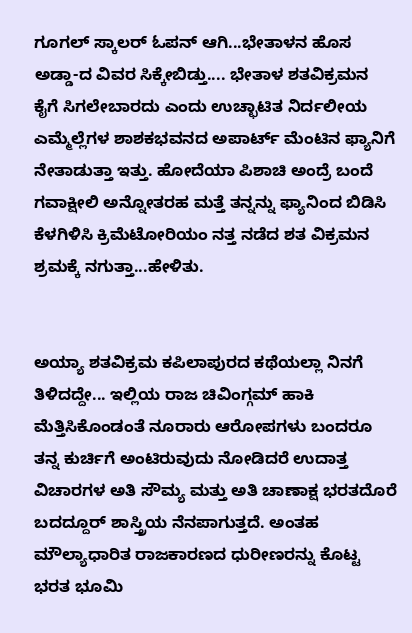ಗೂಗಲ್ ಸ್ಕಾಲರ್ ಓಪನ್ ಆಗಿ...ಭೇತಾಳನ ಹೊಸ ಅಡ್ಡಾ-ದ ವಿವರ ಸಿಕ್ಕೇಬಿಡ್ತು.... ಭೇತಾಳ ಶತವಿಕ್ರಮನ ಕೈಗೆ ಸಿಗಲೇಬಾರದು ಎಂದು ಉಚ್ಛಾಟಿತ ನಿರ್ದಲೀಯ ಎಮ್ಮೆಲ್ಲೆಗಳ ಶಾಶಕಭವನದ ಅಪಾರ್ಟ್ ಮೆಂಟಿನ ಫ್ಯಾನಿಗೆ ನೇತಾಡುತ್ತಾ ಇತ್ತು. ಹೋದೆಯಾ ಪಿಶಾಚಿ ಅಂದ್ರೆ ಬಂದೆ ಗವಾಕ್ಷೀಲಿ ಅನ್ನೋತರಹ ಮತ್ತೆ ತನ್ನನ್ನು ಫ್ಯಾನಿಂದ ಬಿಡಿಸಿ ಕೆಳಗಿಳಿಸಿ ಕ್ರಿಮೆಟೋರಿಯಂ ನತ್ತ ನಡೆದ ಶತ ವಿಕ್ರಮನ ಶ್ರಮಕ್ಕೆ ನಗುತ್ತಾ...ಹೇಳಿತು.


ಅಯ್ಯಾ ಶತವಿಕ್ರಮ ಕಪಿಲಾಪುರದ ಕಥೆಯಲ್ಲಾ ನಿನಗೆ ತಿಳಿದದ್ದೇ... ಇಲ್ಲಿಯ ರಾಜ ಚಿವಿಂಗ್ಗಮ್ ಹಾಕಿ ಮೆತ್ತಿಸಿಕೊಂಡಂತೆ ನೂರಾರು ಆರೋಪಗಳು ಬಂದರೂ ತನ್ನ ಕುರ್ಚಿಗೆ ಅಂಟಿರುವುದು ನೋಡಿದರೆ ಉದಾತ್ತ ವಿಚಾರಗಳ ಅತಿ ಸೌಮ್ಯ ಮತ್ತು ಅತಿ ಚಾಣಾಕ್ಷ ಭರತದೊರೆ ಬದದ್ದೂರ್ ಶಾಸ್ತ್ರಿಯ ನೆನಪಾಗುತ್ತದೆ. ಅಂತಹ ಮೌಲ್ಯಾಧಾರಿತ ರಾಜಕಾರಣದ ಧುರೀಣರನ್ನು ಕೊಟ್ಟ ಭರತ ಭೂಮಿ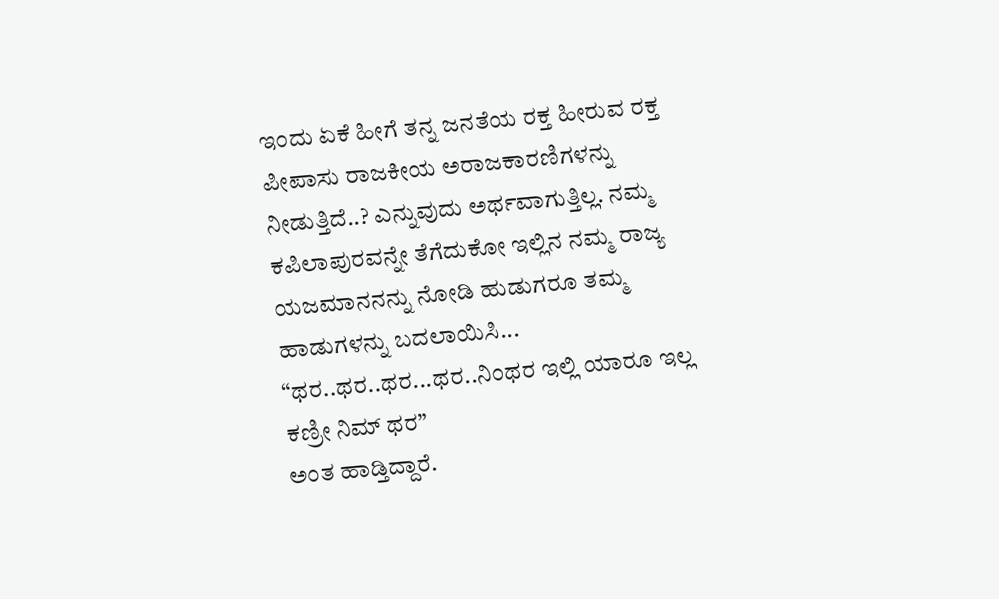ಇಂದು ಏಕೆ ಹೀಗೆ ತನ್ನ ಜನತೆಯ ರಕ್ತ ಹೀರುವ ರಕ್ತ ಪೀಪಾಸು ರಾಜಕೀಯ ಅರಾಜಕಾರಣಿಗಳನ್ನು ನೀಡುತ್ತಿದೆ..? ಎನ್ನುವುದು ಅರ್ಥವಾಗುತ್ತಿಲ್ಲ. ನಮ್ಮ ಕಪಿಲಾಪುರವನ್ನೇ ತೆಗೆದುಕೋ ಇಲ್ಲಿನ ನಮ್ಮ ರಾಜ್ಯ ಯಜಮಾನನನ್ನು ನೋಡಿ ಹುಡುಗರೂ ತಮ್ಮ ಹಾಡುಗಳನ್ನು ಬದಲಾಯಿಸಿ... “ಥರ..ಥರ..ಥರ...ಥರ..ನಿಂಥರ ಇಲ್ಲಿ ಯಾರೂ ಇಲ್ಲ ಕಣ್ರೀ ನಿಮ್ ಥರ”
ಅಂತ ಹಾಡ್ತಿದ್ದಾರೆ.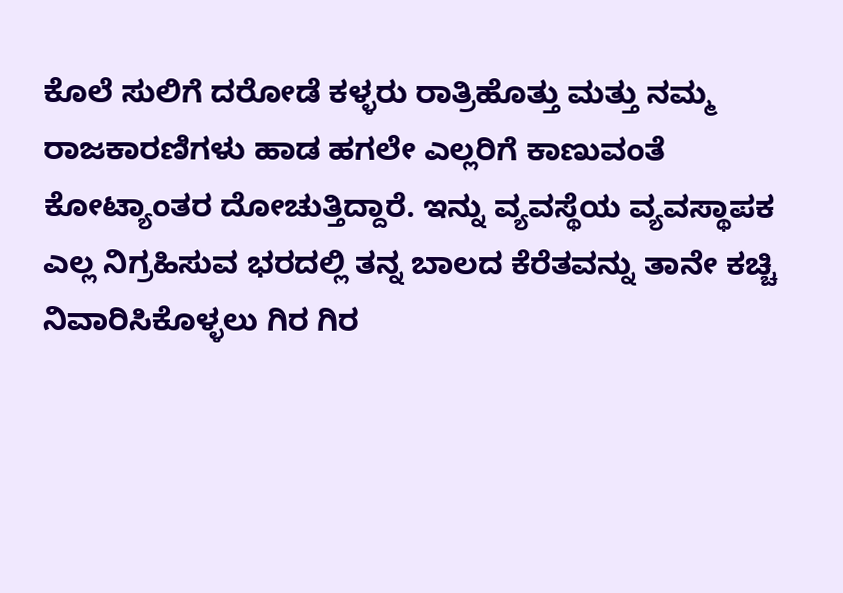ಕೊಲೆ ಸುಲಿಗೆ ದರೋಡೆ ಕಳ್ಳರು ರಾತ್ರಿಹೊತ್ತು ಮತ್ತು ನಮ್ಮ ರಾಜಕಾರಣಿಗಳು ಹಾಡ ಹಗಲೇ ಎಲ್ಲರಿಗೆ ಕಾಣುವಂತೆ ಕೋಟ್ಯಾಂತರ ದೋಚುತ್ತಿದ್ದಾರೆ. ಇನ್ನು ವ್ಯವಸ್ಥೆಯ ವ್ಯವಸ್ಥಾಪಕ ಎಲ್ಲ ನಿಗ್ರಹಿಸುವ ಭರದಲ್ಲಿ ತನ್ನ ಬಾಲದ ಕೆರೆತವನ್ನು ತಾನೇ ಕಚ್ಚಿ ನಿವಾರಿಸಿಕೊಳ್ಳಲು ಗಿರ ಗಿರ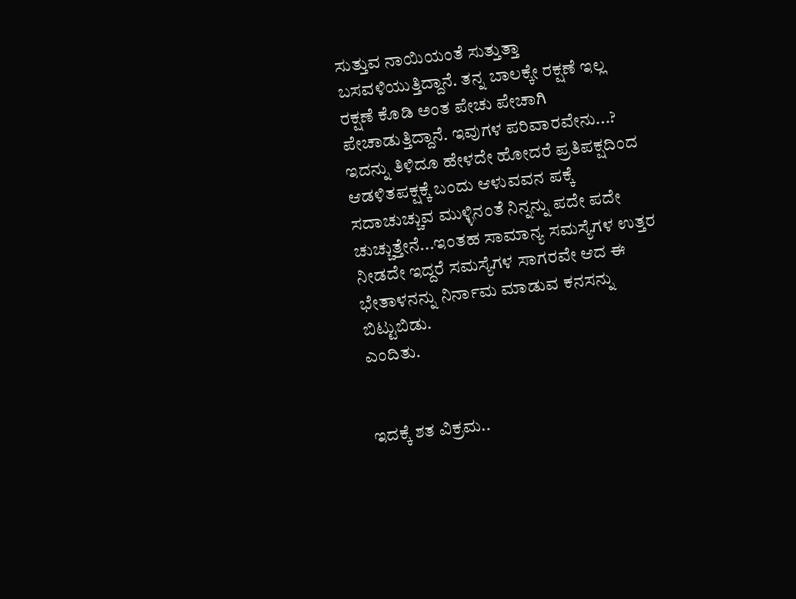ಸುತ್ತುವ ನಾಯಿಯಂತೆ ಸುತ್ತುತ್ತಾ ಬಸವಳಿಯುತ್ತಿದ್ದಾನೆ. ತನ್ನ ಬಾಲಕ್ಕೇ ರಕ್ಷಣೆ ಇಲ್ಲ ರಕ್ಷಣೆ ಕೊಡಿ ಅಂತ ಪೇಚು ಪೇಚಾಗಿ ಪೇಚಾಡುತ್ತಿದ್ದಾನೆ. ಇವುಗಳ ಪರಿವಾರವೇನು...? ಇದನ್ನು ತಿಳಿದೂ ಹೇಳದೇ ಹೋದರೆ ಪ್ರತಿಪಕ್ಷದಿಂದ ಆಡಳಿತಪಕ್ಷಕ್ಕೆ ಬಂದು ಆಳುವವನ ಪಕ್ಕೆ ಸದಾಚುಚ್ಚುವ ಮುಳ್ಳಿನಂತೆ ನಿನ್ನನ್ನು ಪದೇ ಪದೇ ಚುಚ್ಚುತ್ತೇನೆ...ಇಂತಹ ಸಾಮಾನ್ಯ ಸಮಸ್ಯೆಗಳ ಉತ್ತರ ನೀಡದೇ ಇದ್ದರೆ ಸಮಸ್ಯೆಗಳ ಸಾಗರವೇ ಆದ ಈ ಭೇತಾಳನನ್ನು ನಿರ್ನಾಮ ಮಾಡುವ ಕನಸನ್ನು ಬಿಟ್ಟುಬಿಡು.
ಎಂದಿತು.


ಇದಕ್ಕೆ ಶತ ವಿಕ್ರಮ..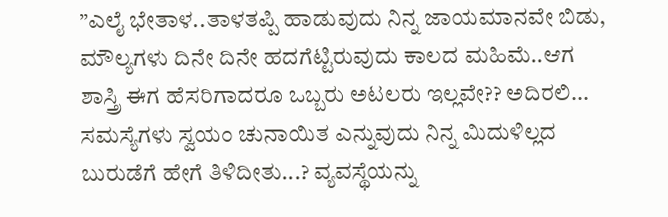”ಎಲೈ ಭೇತಾಳ..ತಾಳತಪ್ಪಿ ಹಾಡುವುದು ನಿನ್ನ ಜಾಯಮಾನವೇ ಬಿಡು, ಮೌಲ್ಯಗಳು ದಿನೇ ದಿನೇ ಹದಗೆಟ್ಟಿರುವುದು ಕಾಲದ ಮಹಿಮೆ..ಆಗ ಶಾಸ್ತ್ರಿ ಈಗ ಹೆಸರಿಗಾದರೂ ಒಬ್ಬರು ಅಟಲರು ಇಲ್ಲವೇ?? ಅದಿರಲಿ... ಸಮಸ್ಯೆಗಳು ಸ್ವಯಂ ಚುನಾಯಿತ ಎನ್ನುವುದು ನಿನ್ನ ಮಿದುಳಿಲ್ಲದ ಬುರುಡೆಗೆ ಹೇಗೆ ತಿಳಿದೀತು...? ವ್ಯವಸ್ಥೆಯನ್ನು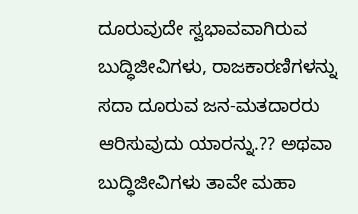ದೂರುವುದೇ ಸ್ವಭಾವವಾಗಿರುವ ಬುದ್ಧಿಜೀವಿಗಳು, ರಾಜಕಾರಣಿಗಳನ್ನು ಸದಾ ದೂರುವ ಜನ-ಮತದಾರರು ಆರಿಸುವುದು ಯಾರನ್ನು.?? ಅಥವಾ ಬುದ್ಧಿಜೀವಿಗಳು ತಾವೇ ಮಹಾ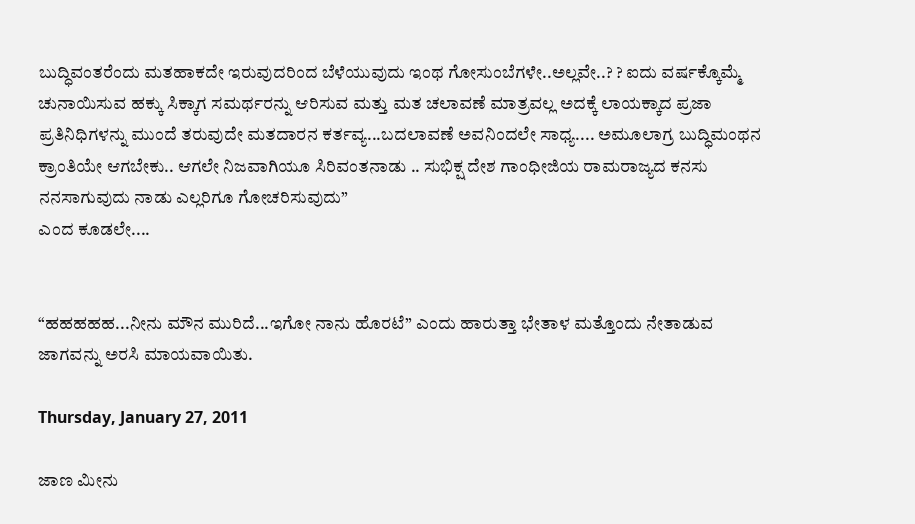ಬುದ್ಧಿವಂತರೆಂದು ಮತಹಾಕದೇ ಇರುವುದರಿಂದ ಬೆಳೆಯುವುದು ಇಂಥ ಗೋಸುಂಬೆಗಳೇ..ಅಲ್ಲವೇ..? ? ಐದು ವರ್ಷಕ್ಕೊಮ್ಮೆ ಚುನಾಯಿಸುವ ಹಕ್ಕು ಸಿಕ್ಕಾಗ ಸಮರ್ಥರನ್ನು ಆರಿಸುವ ಮತ್ತು ಮತ ಚಲಾವಣೆ ಮಾತ್ರವಲ್ಲ ಅದಕ್ಕೆ ಲಾಯಕ್ಕಾದ ಪ್ರಜಾ ಪ್ರತಿನಿಧಿಗಳನ್ನು ಮುಂದೆ ತರುವುದೇ ಮತದಾರನ ಕರ್ತವ್ಯ...ಬದಲಾವಣೆ ಅವನಿಂದಲೇ ಸಾಧ್ಯ.... ಅಮೂಲಾಗ್ರ ಬುದ್ಧಿಮಂಥನ ಕ್ರಾಂತಿಯೇ ಆಗಬೇಕು.. ಆಗಲೇ ನಿಜವಾಗಿಯೂ ಸಿರಿವಂತನಾಡು .. ಸುಭಿಕ್ಷ ದೇಶ ಗಾಂಧೀಜಿಯ ರಾಮರಾಜ್ಯದ ಕನಸು ನನಸಾಗುವುದು ನಾಡು ಎಲ್ಲರಿಗೂ ಗೋಚರಿಸುವುದು”
ಎಂದ ಕೂಡಲೇ....


“ಹಹಹಹಹ...ನೀನು ಮೌನ ಮುರಿದೆ...ಇಗೋ ನಾನು ಹೊರಟೆ” ಎಂದು ಹಾರುತ್ತಾ ಭೇತಾಳ ಮತ್ತೊಂದು ನೇತಾಡುವ ಜಾಗವನ್ನು ಅರಸಿ ಮಾಯವಾಯಿತು.

Thursday, January 27, 2011

ಜಾಣ ಮೀನು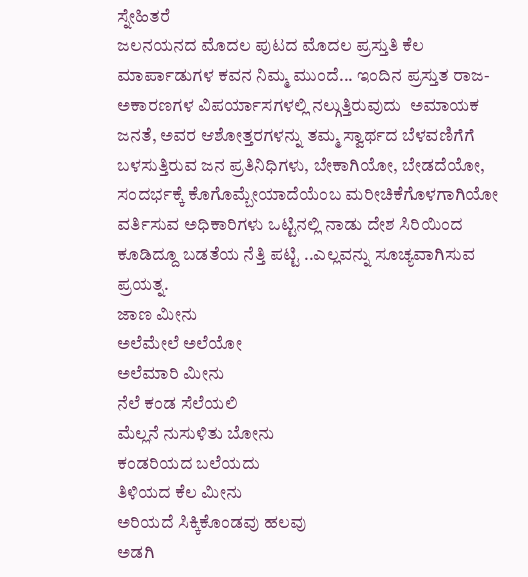ಸ್ನೇಹಿತರೆ
ಜಲನಯನದ ಮೊದಲ ಪುಟದ ಮೊದಲ ಪ್ರಸ್ತುತಿ ಕೆಲ ಮಾರ್ಪಾಡುಗಳ ಕವನ ನಿಮ್ಮ ಮುಂದೆ... ಇಂದಿನ ಪ್ರಸ್ತುತ ರಾಜ-ಅಕಾರಣಗಳ ವಿಪರ್ಯಾಸಗಳಲ್ಲಿ ನಲ್ಗುತ್ತಿರುವುದು  ಅಮಾಯಕ ಜನತೆ, ಅವರ ಆಶೋತ್ತರಗಳನ್ನು ತಮ್ಮ ಸ್ವಾರ್ಥದ ಬೆಳವಣಿಗೆಗೆ ಬಳಸುತ್ತಿರುವ ಜನ ಪ್ರತಿನಿಧಿಗಳು, ಬೇಕಾಗಿಯೋ, ಬೇಡದೆಯೋ, ಸಂದರ್ಭಕ್ಕೆ ಕೊಗೊಮ್ಬೇಯಾದೆಯೆಂಬ ಮರೀಚಿಕೆಗೊಳಗಾಗಿಯೋ ವರ್ತಿಸುವ ಅಧಿಕಾರಿಗಳು ಒಟ್ಟಿನಲ್ಲಿ ನಾಡು ದೇಶ ಸಿರಿಯಿಂದ ಕೂಡಿದ್ದೂ ಬಡತೆಯ ನೆತ್ತಿ ಪಟ್ಟಿ ..ಎಲ್ಲವನ್ನು ಸೂಚ್ಯವಾಗಿಸುವ ಪ್ರಯತ್ನ.
ಜಾಣ ಮೀನು
ಅಲೆಮೇಲೆ ಅಲೆಯೋ
ಅಲೆಮಾರಿ ಮೀನು
ನೆಲೆ ಕಂಡ ಸೆಲೆಯಲಿ
ಮೆಲ್ಲನೆ ನುಸುಳಿತು ಬೋನು
ಕಂಡರಿಯದ ಬಲೆಯದು
ತಿಳಿಯದ ಕೆಲ ಮೀನು
ಅರಿಯದೆ ಸಿಕ್ಕಿಕೊಂಡವು ಹಲವು
ಅಡಗಿ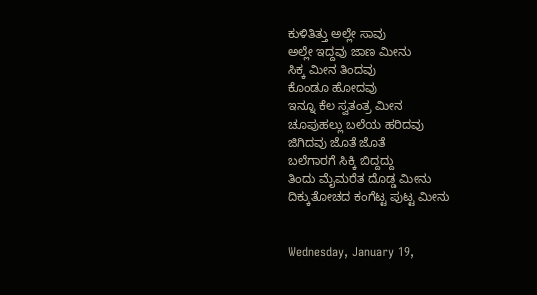ಕುಳಿತಿತ್ತು ಅಲ್ಲೇ ಸಾವು
ಅಲ್ಲೇ ಇದ್ದವು ಜಾಣ ಮೀನು
ಸಿಕ್ಕ ಮೀನ ತಿಂದವು
ಕೊಂಡೂ ಹೋದವು
ಇನ್ನೂ ಕೆಲ ಸ್ವತಂತ್ರ ಮೀನ
ಚೂಪುಹಲ್ಲು ಬಲೆಯ ಹರಿದವು
ಜಿಗಿದವು ಜೊತೆ ಜೊತೆ
ಬಲೆಗಾರಗೆ ಸಿಕ್ಕಿ ಬಿದ್ದದ್ದು
ತಿಂದು ಮೈಮರೆತ ದೊಡ್ಡ ಮೀನು
ದಿಕ್ಕುತೋಚದ ಕಂಗೆಟ್ಟ ಪುಟ್ಟ ಮೀನು


Wednesday, January 19,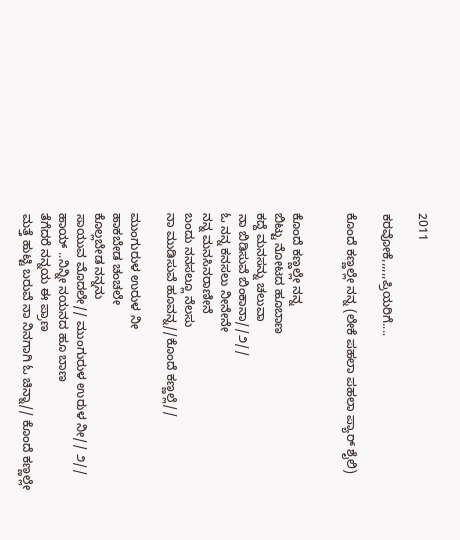2011

ಕರವೋಕೆ,,,,,,ಪ್ರಿಯರಿಗೆ....

ಕೊಂದೆ ಕಣ್ಣಲ್ಲೇ ನನ್ನ (ಲೇಕೆ ಪಹಲಾ ಪಹಲಾ ಪ್ಯಾರ್ ಶೈಲಿ)


ಕೊಂದೆ ಕಣ್ಣಲ್ಲೇ ನನ್ನ
ಬಿಟ್ಟು ನೋಟದ ಹೂಬಾಣ
ಕದ್ದೆ ಮನಸನ್ನು ಚಲುವಾ
ನಾ ಬಿಡಿಸುವೆ ಬಿಂಕಾನಾ//೨//
ಓ ನನ್ನ ಕನಸಲು ನೀನೇನೇ
ನನ್ನ ಮನಸಿನರಾಣೀನೆ
ಬಂದು ನನಸಲ್ಲೂ ನೆಲಸು
ನಾ ಮುಡಿಸುವೆ ಹೂವನ್ನ//ಕೊಂದೆ ಕಣ್ಣಲ್ಲೆ//

ಮುಂಗುರುಳ ಉರುಳ ನೀ
ಹಾಕಬೇಡ ಚಂಚಲೇ
ಕೊಲ್ಲಬೇಡ ನನ್ನನು
ಸಾಯುವ ಮೊದಲೇ// ಮುಂಗುರುಳ ಉರುಳ ನೀ// ೨//
ಹಾಯ್ ..ನಿನ್ನೀ ನಯನದ ಹೂ ಬಾಣ
ತೆಗೆದರೆ ನನ್ನಯ ಈ ಪ್ರಾಣ
ಮತ್ತೆ ಹುಟ್ಟಿ ಬರುವೆ ನಾ ನಿನಗಾಗಿ ಓ ಚಿನ್ನಾ// ಕೊಂದೆ ಕಣ್ಣಲ್ಲೇ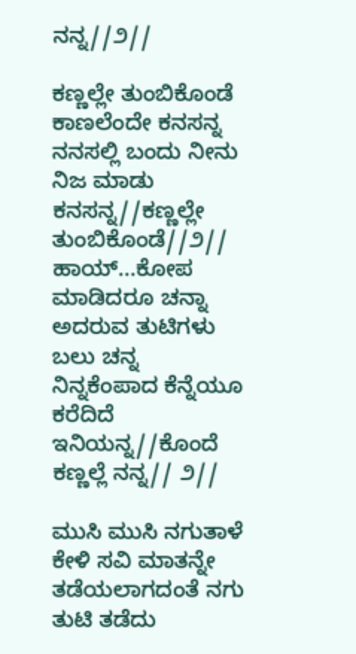ನನ್ನ//೨//

ಕಣ್ಣಲ್ಲೇ ತುಂಬಿಕೊಂಡೆ
ಕಾಣಲೆಂದೇ ಕನಸನ್ನ
ನನಸಲ್ಲಿ ಬಂದು ನೀನು
ನಿಜ ಮಾಡು ಕನಸನ್ನ//ಕಣ್ಣಲ್ಲೇ ತುಂಬಿಕೊಂಡೆ//೨//
ಹಾಯ್...ಕೋಪ ಮಾಡಿದರೂ ಚನ್ನಾ
ಅದರುವ ತುಟಿಗಳು ಬಲು ಚನ್ನ
ನಿನ್ನಕೆಂಪಾದ ಕೆನ್ನೆಯೂ ಕರೆದಿದೆ ಇನಿಯನ್ನ//ಕೊಂದೆ ಕಣ್ಣಲ್ಲೆ ನನ್ನ// ೨//

ಮುಸಿ ಮುಸಿ ನಗುತಾಳೆ
ಕೇಳಿ ಸವಿ ಮಾತನ್ನೇ
ತಡೆಯಲಾಗದಂತೆ ನಗು
ತುಟಿ ತಡೆದು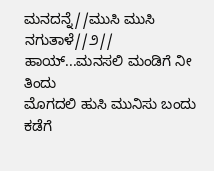ಮನದನ್ನೆ//ಮುಸಿ ಮುಸಿ ನಗುತಾಳೆ//೨//
ಹಾಯ್...ಮನಸಲಿ ಮಂಡಿಗೆ ನೀ ತಿಂದು
ಮೊಗದಲಿ ಹುಸಿ ಮುನಿಸು ಬಂದು
ಕಡೆಗೆ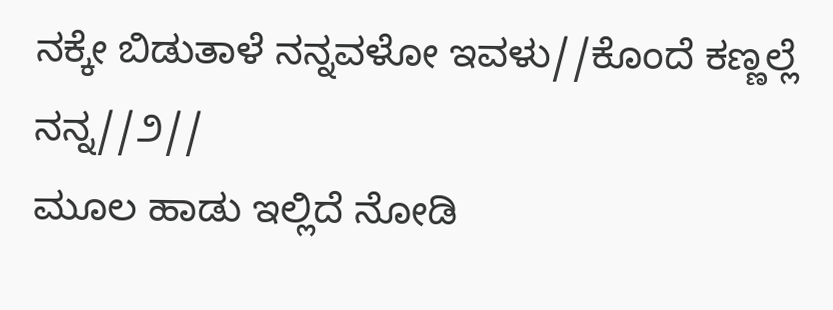ನಕ್ಕೇ ಬಿಡುತಾಳೆ ನನ್ನವಳೋ ಇವಳು//ಕೊಂದೆ ಕಣ್ಣಲ್ಲೆ ನನ್ನ//೨//
ಮೂಲ ಹಾಡು ಇಲ್ಲಿದೆ ನೋಡಿ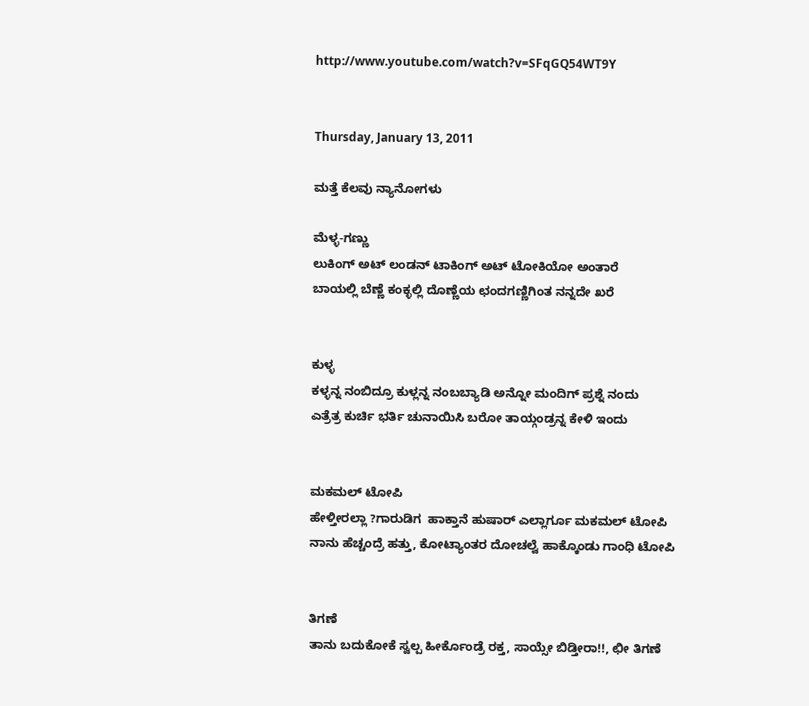http://www.youtube.com/watch?v=SFqGQ54WT9Y


Thursday, January 13, 2011

ಮತ್ತೆ ಕೆಲವು ನ್ಯಾನೋಗಳು

ಮೆಳ್ಳ-ಗಣ್ಣು
ಲುಕಿಂಗ್ ಅಟ್ ಲಂಡನ್ ಟಾಕಿಂಗ್ ಅಟ್ ಟೋಕಿಯೋ ಅಂತಾರೆ
ಬಾಯಲ್ಲಿ ಬೆಣ್ಣೆ ಕಂಕ್ಳಲ್ಲಿ ದೊಣ್ಣೆಯ ಛಂದಗಣ್ಣಿಗಿಂತ ನನ್ನದೇ ಖರೆ


ಕುಳ್ಳ
ಕಳ್ಳನ್ನ ನಂಬಿದ್ರೂ ಕುಳ್ಲನ್ನ ನಂಬಬ್ಯಾಡಿ ಅನ್ನೋ ಮಂದಿಗ್ ಪ್ರಶ್ನೆ ನಂದು
ಎತ್ರೆತ್ರ ಕುರ್ಚಿ ಭರ್ತಿ ಚುನಾಯಿಸಿ ಬರೋ ತಾಯ್ಗಂಡ್ರನ್ನ ಕೇಳಿ ಇಂದು


ಮಕಮಲ್ ಟೋಪಿ
ಹೇಳ್ತೀರಲ್ಲಾ ?ಗಾರುಡಿಗ  ಹಾಕ್ತಾನೆ ಹುಷಾರ್ ಎಲ್ಲಾರ್ಗೂ ಮಕಮಲ್ ಟೋಪಿ
ನಾನು ಹೆಚ್ಚಂದ್ರೆ ಹತ್ತು, ಕೋಟ್ಯಾಂತರ ದೋಚಲ್ವೆ ಹಾಕ್ಕೊಂಡು ಗಾಂಧಿ ಟೋಪಿ


ತಿಗಣೆ
ತಾನು ಬದುಕೋಕೆ ಸ್ವಲ್ಪ ಹೀರ್ಕೊಂಡ್ರೆ ರಕ್ತ, ಸಾಯ್ಸೇ ಬಿಡ್ತೀರಾ!!, ಛೀ ತಿಗಣೆ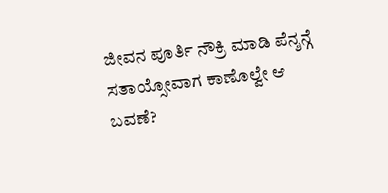ಜೀವನ ಪೂರ್ತಿ ನೌಕ್ರಿ ಮಾಡಿ ಪೆನ್ಶನ್ಗೆ ಸತಾಯ್ಸೋವಾಗ ಕಾಣೊಲ್ವೇ ಆ ಬವಣೆ?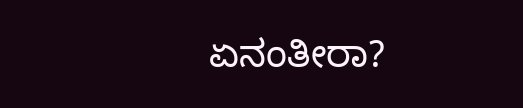ಏನಂತೀರಾ?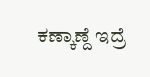ಕಣ್ಕಾಣ್ದೆ ಇದ್ರೆ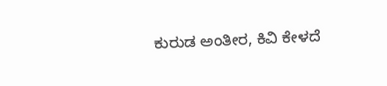ಕುರುಡ ಅಂತೀರ, ಕಿವಿ ಕೇಳದೆ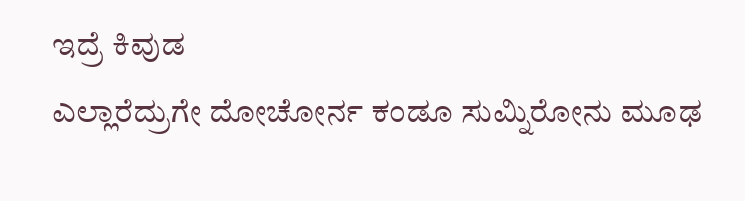ಇದ್ರೆ ಕಿವುಡ
ಎಲ್ಲಾರೆದ್ರುಗೇ ದೋಚೋರ್ನ ಕಂಡೂ ಸುಮ್ನಿರೋನು ಮೂಢ